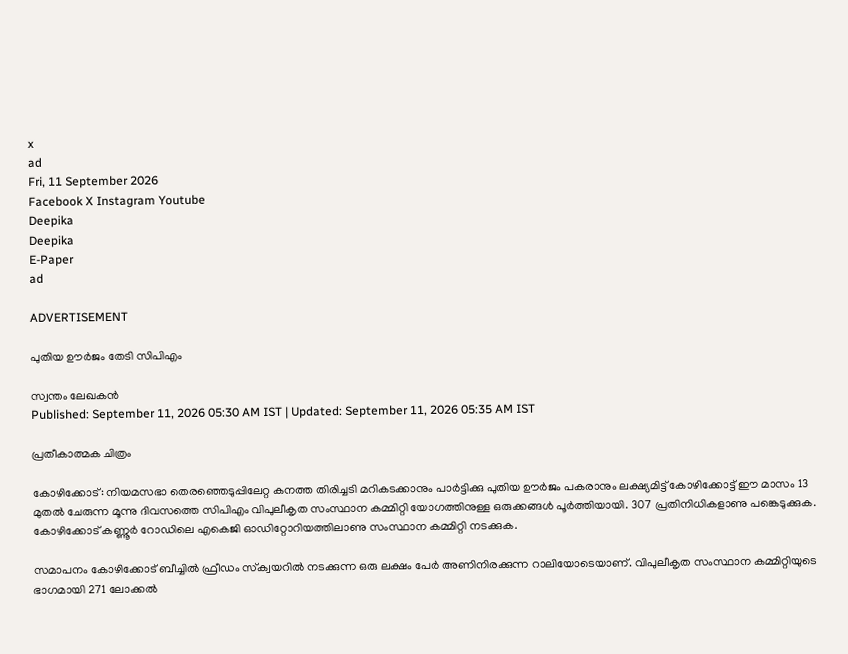x
ad
Fri, 11 September 2026
Facebook X Instagram Youtube
Deepika
Deepika
E-Paper
ad

ADVERTISEMENT

പുതിയ ഊര്‍ജം തേടി സിപിഎം

സ്വന്തം ലേഖകന്‍
Published: September 11, 2026 05:30 AM IST | Updated: September 11, 2026 05:35 AM IST

പ്രതീകാത്മക ചിത്രം

കോഴിക്കോട്: നിയമസഭാ തെരഞ്ഞെടുപ്പിലേറ്റ കനത്ത തിരിച്ചടി മറികടക്കാനും പാര്‍ട്ടിക്കു പുതിയ ഊര്‍ജം പകരാനും ലക്ഷ്യമിട്ട് കോഴിക്കോട്ട് ഈ മാസം 13 മുതൽ ചേരുന്ന മൂന്നു ദിവസത്തെ സിപിഎം വിപുലീകൃത സംസ്ഥാന കമ്മിറ്റി യോഗത്തിനുള്ള ഒരുക്കങ്ങള്‍ പൂര്‍ത്തിയായി. 307 പ്രതിനിധികളാണു പങ്കെടുക്കുക. കോഴിക്കോട് കണ്ണൂര്‍ റോഡിലെ എകെജി ഓഡിറ്റോറിയത്തിലാണു സംസ്ഥാന കമ്മിറ്റി നടക്കുക.

സമാപനം കോഴിക്കോട് ബീച്ചില്‍ ഫ്രീഡം സ്‌ക്വയറില്‍ നടക്കുന്ന ഒരു ലക്ഷം പേര്‍ അണിനിരക്കുന്ന റാലിയോടെയാണ്. വിപുലീകൃത സംസ്ഥാന കമ്മിറ്റിയുടെ ഭാഗമായി 271 ലോക്കല്‍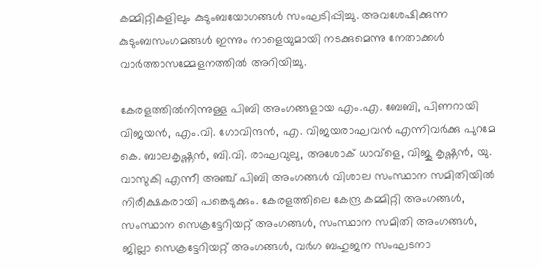കമ്മിറ്റികളിലും കുടുംബയോഗങ്ങള്‍ സംഘടിപ്പിച്ചു. അവശേഷിക്കുന്ന കുടുംബസംഗമങ്ങള്‍ ഇന്നും നാളെയുമായി നടക്കുമെന്നു നേതാക്കള്‍ വാര്‍ത്താസമ്മേളനത്തില്‍ അറിയിച്ചു.

കേരളത്തിൽനിന്നുള്ള പിബി അംഗങ്ങളായ എം.എ. ബേബി, പിണറായി വിജയൻ, എം.വി. ഗോവിന്ദൻ, എ. വിജയരാഘവൻ എന്നിവർക്കു പുറമേ കെ. ബാലകൃഷ്ണൻ, ബി.വി. രാഘവുലു, അശോക് ധാവ്ളെ, വിജു കൃഷ്ണൻ, യു. വാസുകി എന്നീ അഞ്ച് പിബി അംഗങ്ങൾ വിശാല സംസ്ഥാന സമിതിയിൽ നിരീക്ഷകരായി പങ്കെടുക്കും. കേരളത്തിലെ കേന്ദ്ര കമ്മിറ്റി അംഗങ്ങൾ, സംസ്ഥാന സെക്രട്ടേറിയറ്റ് അംഗങ്ങൾ, സംസ്ഥാന സമിതി അംഗങ്ങൾ, ജില്ലാ സെക്രട്ടേറിയറ്റ് അംഗങ്ങൾ, വർഗ ബഹുജന സംഘടനാ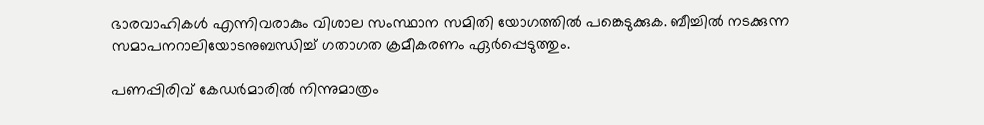ഭാരവാഹികൾ എന്നിവരാകും വിശാല സംസ്ഥാന സമിതി യോഗത്തിൽ പങ്കെടുക്കുക. ബീച്ചില്‍ നടക്കുന്ന സമാപനറാലിയോടനുബന്ധിച്ച് ഗതാഗത ക്രമീകരണം ഏര്‍പ്പെടുത്തും.

പണപ്പിരിവ് കേഡര്‍മാരില്‍ നിന്നുമാത്രം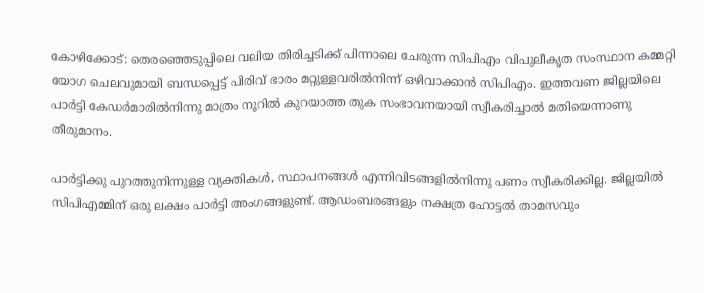കോഴിക്കോട്: തെരഞ്ഞെടുപ്പിലെ വലിയ തിരിച്ചടിക്ക് പിന്നാലെ ചേരുന്ന സിപിഎം വിപുലീകൃത സംസ്ഥാന കമ്മറ്റി യോഗ ചെലവുമായി ബന്ധപ്പെട്ട് പിരിവ് ഭാരം മറ്റുള്ളവരില്‍നിന്ന് ഒഴിവാക്കാന്‍ സിപിഎം. ഇത്തവണ ജില്ലയിലെ പാര്‍ട്ടി കേഡര്‍മാരില്‍നിന്നു മാത്രം നൂറില്‍ കുറയാത്ത തുക സംഭാവനയായി സ്വീകരിച്ചാല്‍ മതിയെന്നാണു തീരുമാനം.

പാര്‍ട്ടിക്കു പുറത്തുനിന്നുള്ള വ്യക്തികള്‍, സ്ഥാപനങ്ങള്‍ എന്നിവിടങ്ങളില്‍നിന്നു പണം സ്വീകരിക്കില്ല. ജില്ലയില്‍ സിപിഎമ്മിന് ഒരു ലക്ഷം പാര്‍ട്ടി അംഗങ്ങളുണ്ട്. ആഡംബരങ്ങളും നക്ഷത്ര ഹോട്ടല്‍ താമസവും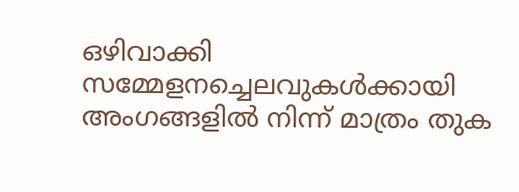ഒഴിവാക്കി സമ്മേളനച്ചെലവുകള്‍ക്കായി അംഗങ്ങളില്‍ നിന്ന് മാത്രം തുക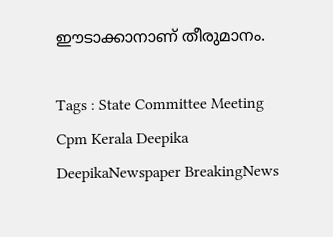ഈടാക്കാനാണ് തീരുമാനം.

Tags : State Committee Meeting Cpm Kerala Deepika DeepikaNewspaper BreakingNews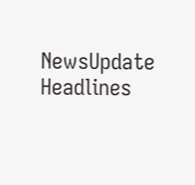NewsUpdate Headlines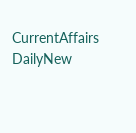CurrentAffairs DailyNew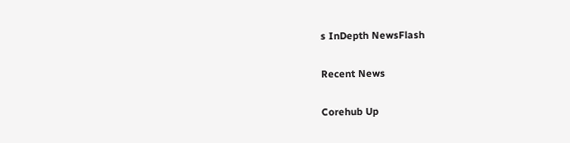s InDepth NewsFlash

Recent News

Corehub Up